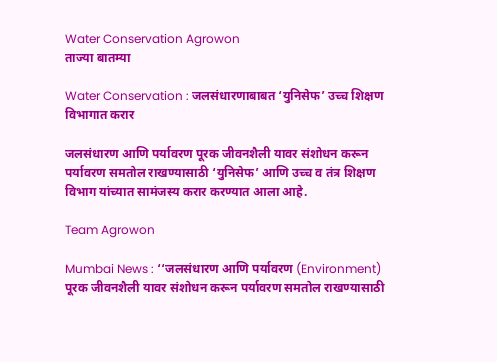Water Conservation Agrowon
ताज्या बातम्या

Water Conservation : जलसंधारणाबाबत ‘युनिसेफ’ उच्च शिक्षण विभागात करार

जलसंधारण आणि पर्यावरण पूरक जीवनशैली यावर संशोधन करून पर्यावरण समतोल राखण्यासाठी ‘युनिसेफ’ आणि उच्च व तंत्र शिक्षण विभाग यांच्यात सामंजस्य करार करण्यात आला आहे.

Team Agrowon

Mumbai News : ‘‘जलसंधारण आणि पर्यावरण (Environment) पूरक जीवनशैली यावर संशोधन करून पर्यावरण समतोल राखण्यासाठी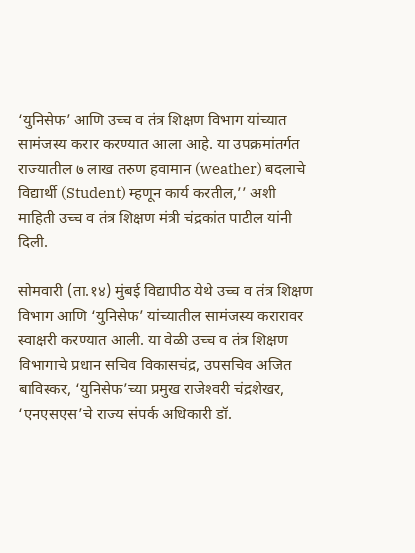‘युनिसेफ’ आणि उच्च व तंत्र शिक्षण विभाग यांच्यात सामंजस्य करार करण्यात आला आहे. या उपक्रमांतर्गत राज्यातील ७ लाख तरुण हवामान (weather) बदलाचे विद्यार्थी (Student) म्हणून कार्य करतील,’’ अशी माहिती उच्च व तंत्र शिक्षण मंत्री चंद्रकांत पाटील यांनी दिली.

सोमवारी (ता.१४) मुंबई विद्यापीठ येथे उच्च व तंत्र शिक्षण विभाग आणि ‘युनिसेफ’ यांच्यातील सामंजस्य करारावर स्वाक्षरी करण्यात आली. या वेळी उच्च व तंत्र शिक्षण विभागाचे प्रधान सचिव विकासचंद्र, उपसचिव अजित बाविस्कर, ‘युनिसेफ’च्या प्रमुख राजेश्‍वरी चंद्रशेखर, ‘एनएसएस’चे राज्य संपर्क अधिकारी डॉ.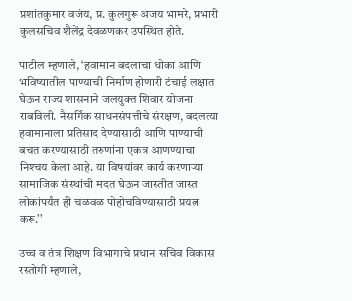प्रशांतकुमार वजंय, प्र. कुलगुरू अजय भामरे, प्रभारी कुलसचिव शैलेंद्र देवळणकर उपस्थित होते.

पाटील म्हणाले, ‘हवामान बदलाचा धोका आणि भविष्यातील पाण्याची निर्माण होणारी टंचाई लक्षात घेऊन राज्य शासनाने जलयुक्त शिवार योजना राबविली. नैसर्गिक साधनसंपत्तीचे संरक्षण, बदलत्या हवामानाला प्रतिसाद देण्यासाठी आणि पाण्याची बचत करण्यासाठी तरुणांना एकत्र आणण्याचा निश्‍चय केला आहे. या विषयांवर कार्य करणाऱ्या सामाजिक संस्थांची मदत घेऊन जास्तीत जास्त लोकांपर्यंत ही चळवळ पोहोचविण्यासाठी प्रयत्न करू.’’

उच्च व तंत्र शिक्षण विभागाचे प्रधान सचिव विकास रस्तोगी म्हणाले,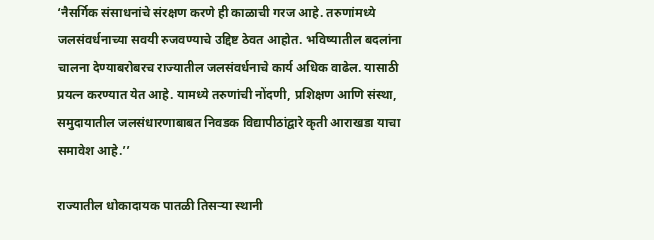‘नैसर्गिक संसाधनांचे संरक्षण करणे ही काळाची गरज आहे. तरुणांमध्ये जलसंवर्धनाच्या सवयी रुजवण्याचे उद्दिष्ट ठेवत आहोत. भविष्यातील बदलांना चालना देण्याबरोबरच राज्यातील जलसंवर्धनाचे कार्य अधिक वाढेल. यासाठी प्रयत्न करण्यात येत आहे. यामध्ये तरुणांची नोंदणी, प्रशिक्षण आणि संस्था, समुदायातील जलसंधारणाबाबत निवडक विद्यापीठांद्वारे कृती आराखडा याचा समावेश आहे.’’

राज्यातील धोकादायक पातळी तिसऱ्या स्थानी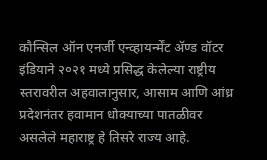कौन्सिल ऑन एनर्जी एन्व्हायर्न्मेंट ॲण्ड वॉटर इंडियाने २०२१ मध्ये प्रसिद्ध केलेल्या राष्ट्रीय स्तरावरील अहवालानुसार, आसाम आणि आंध्र प्रदेशनंतर हवामान धोक्याच्या पातळीवर असलेले महाराष्ट्र हे तिसरे राज्य आहे.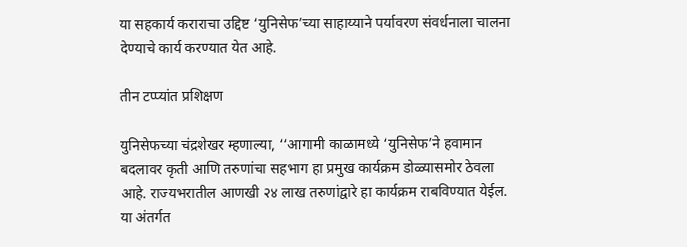या सहकार्य कराराचा उद्दिष्ट ‘युनिसेफ’च्या साहाय्याने पर्यावरण संवर्धनाला चालना देण्याचे कार्य करण्यात येत आहे.

तीन टप्प्यांत प्रशिक्षण

युनिसेफच्या चंद्रशेखर म्हणाल्या, ‘‘आगामी काळामध्ये ‘युनिसेफ’ने हवामान बदलावर कृती आणि तरुणांचा सहभाग हा प्रमुख कार्यक्रम डोळ्यासमोर ठेवला आहे. राज्यभरातील आणखी २४ लाख तरुणांद्वारे हा कार्यक्रम राबविण्यात येईल. या अंतर्गत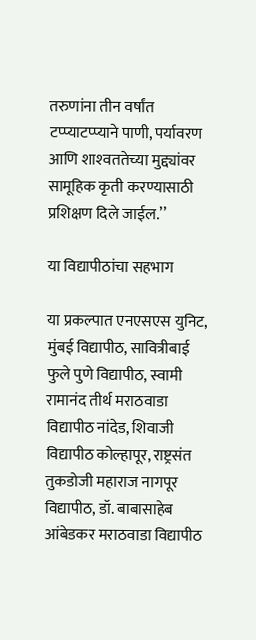तरुणांना तीन वर्षांत टप्प्याटप्प्याने पाणी, पर्यावरण आणि शाश्‍वततेच्या मुद्द्यांवर सामूहिक कृती करण्यासाठी प्रशिक्षण दिले जाईल.’’

या विद्यापीठांचा सहभाग

या प्रकल्पात एनएसएस युनिट, मुंबई विद्यापीठ, सावित्रीबाई फुले पुणे विद्यापीठ, स्वामी रामानंद तीर्थ मराठवाडा विद्यापीठ नांदेड, शिवाजी विद्यापीठ कोल्हापूर, राष्ट्रसंत तुकडोजी महाराज नागपूर विद्यापीठ, डॉ. बाबासाहेब आंबेडकर मराठवाडा विद्यापीठ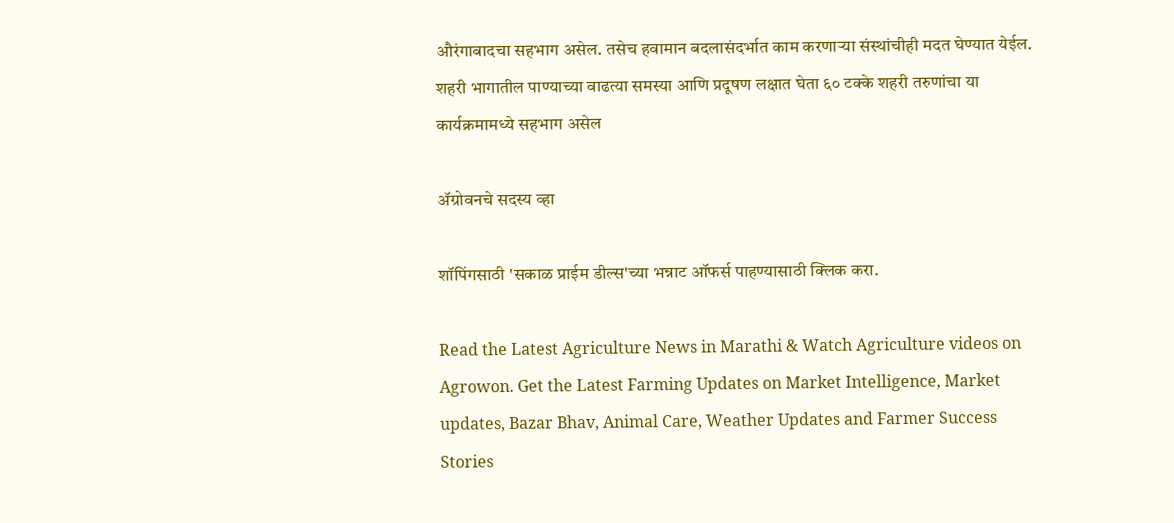औरंगाबादचा सहभाग असेल. तसेच हवामान बदलासंदर्भात काम करणाऱ्या संस्थांचीही मदत घेण्यात येईल. शहरी भागातील पाण्याच्या वाढत्या समस्या आणि प्रदूषण लक्षात घेता ६० टक्के शहरी तरुणांचा या कार्यक्रमामध्ये सहभाग असेल

ॲग्रोवनचे सदस्य व्हा

शॉपिंगसाठी 'सकाळ प्राईम डील्स'च्या भन्नाट ऑफर्स पाहण्यासाठी क्लिक करा.

Read the Latest Agriculture News in Marathi & Watch Agriculture videos on Agrowon. Get the Latest Farming Updates on Market Intelligence, Market updates, Bazar Bhav, Animal Care, Weather Updates and Farmer Success Stories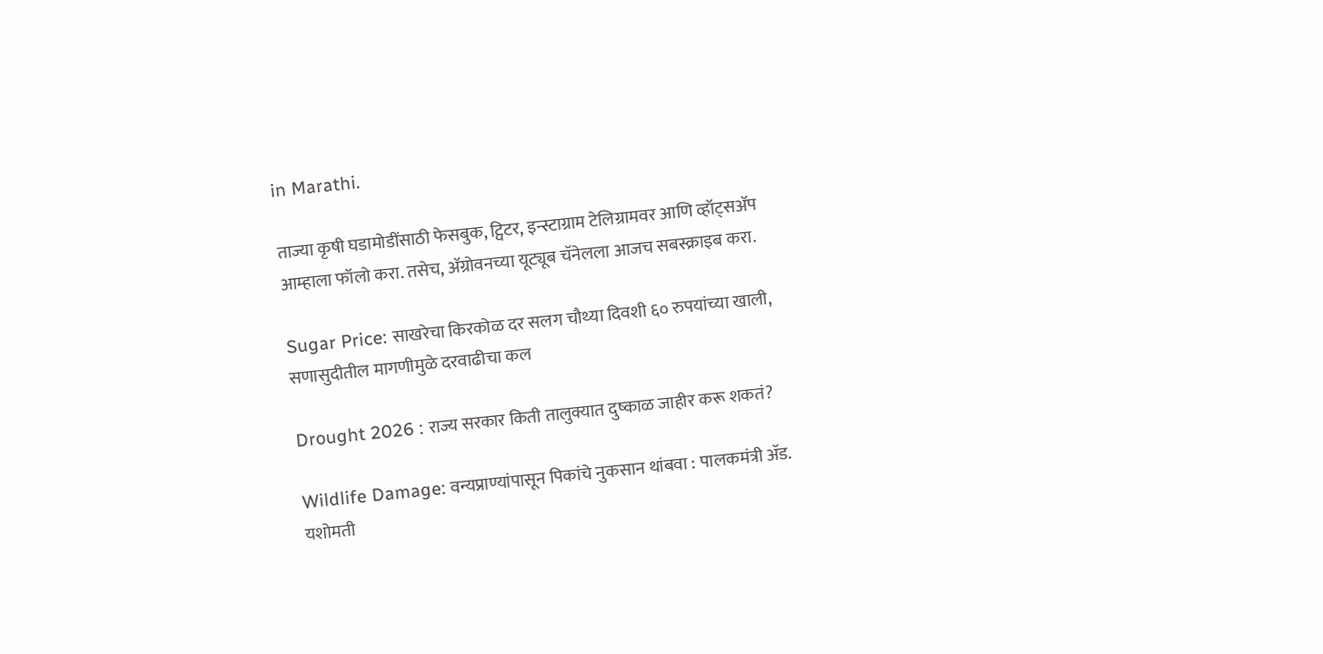in Marathi.

ताज्या कृषी घडामोडींसाठी फेसबुक, ट्विटर, इन्स्टाग्राम टेलिग्रामवर आणि व्हॉट्सॲप आम्हाला फॉलो करा. तसेच, ॲग्रोवनच्या यूट्यूब चॅनेलला आजच सबस्क्राइब करा.

Sugar Price: साखरेचा किरकोळ दर सलग चौथ्या दिवशी ६० रुपयांच्या खाली, सणासुदीतील मागणीमुळे दरवाढीचा कल

Drought 2026 : राज्य सरकार किती तालुक्यात दुष्काळ जाहीर करू शकतं?

Wildlife Damage: वन्यप्राण्यांपासून पिकांचे नुकसान थांबवा : पालकमंत्री अ‍ॅड. यशोमती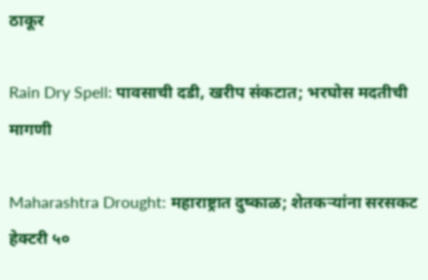ठाकूर

Rain Dry Spell: पावसाची दडी, खरीप संकटात; भरघोस मदतीची मागणी

Maharashtra Drought: महाराष्ट्रात दुष्काळ; शेतकऱ्यांना सरसकट हेक्टरी ५०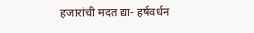हजारांची मदत द्या- हर्षवर्धन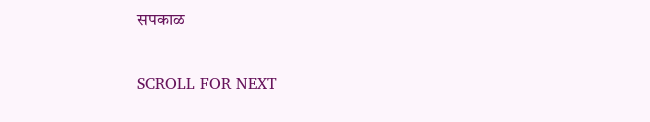सपकाळ

SCROLL FOR NEXT